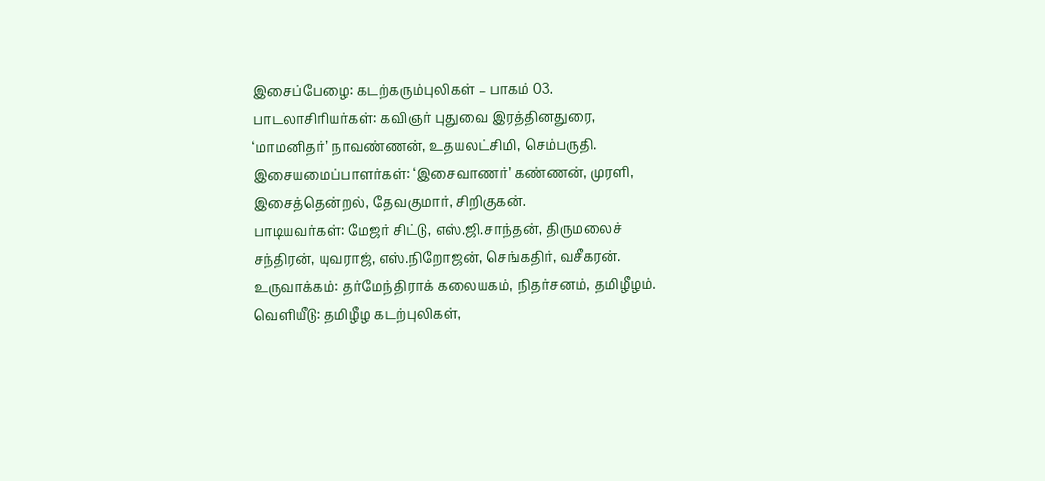இசைப்பேழை: கடற்கரும்புலிகள் – பாகம் 03.
பாடலாசிரியர்கள்: கவிஞர் புதுவை இரத்தினதுரை, ‘மாமனிதர்’ நாவண்ணன், உதயலட்சிமி, செம்பருதி.
இசையமைப்பாளர்கள்: ‘இசைவாணர்’ கண்ணன், முரளி, இசைத்தென்றல், தேவகுமார், சிறிகுகன்.
பாடியவர்கள்: மேஜர் சிட்டு, எஸ்.ஜி.சாந்தன், திருமலைச் சந்திரன், யுவராஜ், எஸ்.நிறோஜன், செங்கதிர், வசீகரன்.
உருவாக்கம்: தர்மேந்திராக் கலையகம், நிதர்சனம், தமிழீழம்.
வெளியீடு: தமிழீழ கடற்புலிகள்,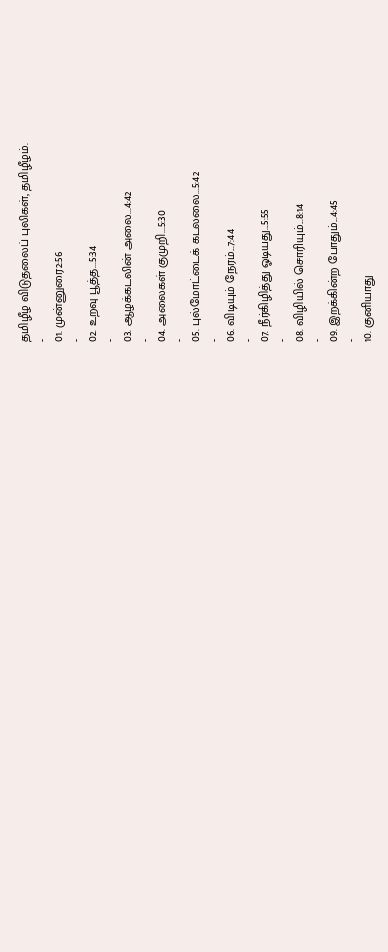தமிழீழ விடுதலைப் புலிகள், தமிழீழம்.
-
01. முன்னுரை2:56
-
02. உறவு பூத்த...5:34
-
03. ஆழக்கடலின் அலை...4:42
-
04. அலைகள் குமுறி...5:30
-
05. புல்மோட்டைக் கடலலை...5:42
-
06. விடியும் நேரம்...7:44
-
07. நீர்கிழித்து ஓடியது...5:55
-
08. விழியில் சொரியும்...8:14
-
09. இறக்கின்ற போதும்...4:45
-
10. குனியாது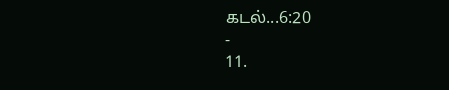கடல்...6:20
-
11.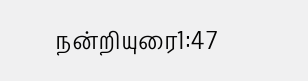நன்றியுரை1:47